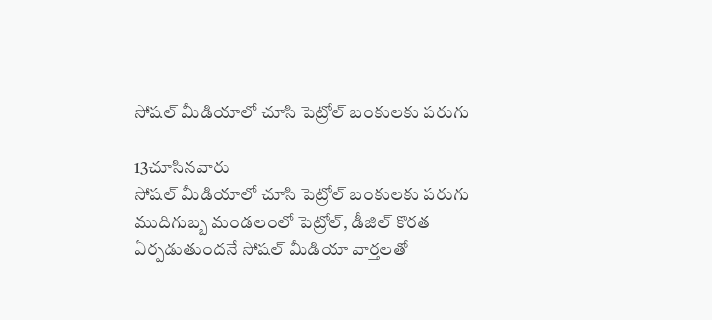సోషల్ మీడియాలో చూసి పెట్రోల్ బంకులకు పరుగు

13చూసినవారు
సోషల్ మీడియాలో చూసి పెట్రోల్ బంకులకు పరుగు
ముదిగుబ్బ మండలంలో పెట్రోల్, డీజిల్ కొరత ఏర్పడుతుందనే సోషల్ మీడియా వార్తలతో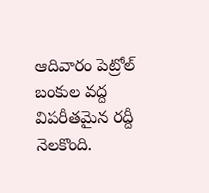ఆదివారం పెట్రోల్ బంకుల వద్ద విపరీతమైన రద్దీ నెలకొంది.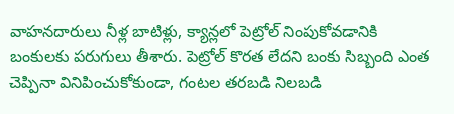వాహనదారులు నీళ్ల బాటిళ్లు, క్యాన్లలో పెట్రోల్ నింపుకోవడానికి బంకులకు పరుగులు తీశారు. పెట్రోల్ కొరత లేదని బంకు సిబ్బంది ఎంత చెప్పినా వినిపించుకోకుండా, గంటల తరబడి నిలబడి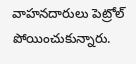వాహనదారులు పెట్రోల్ పోయించుకున్నారు.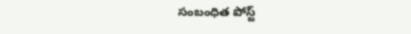సంబంధిత పోస్ట్